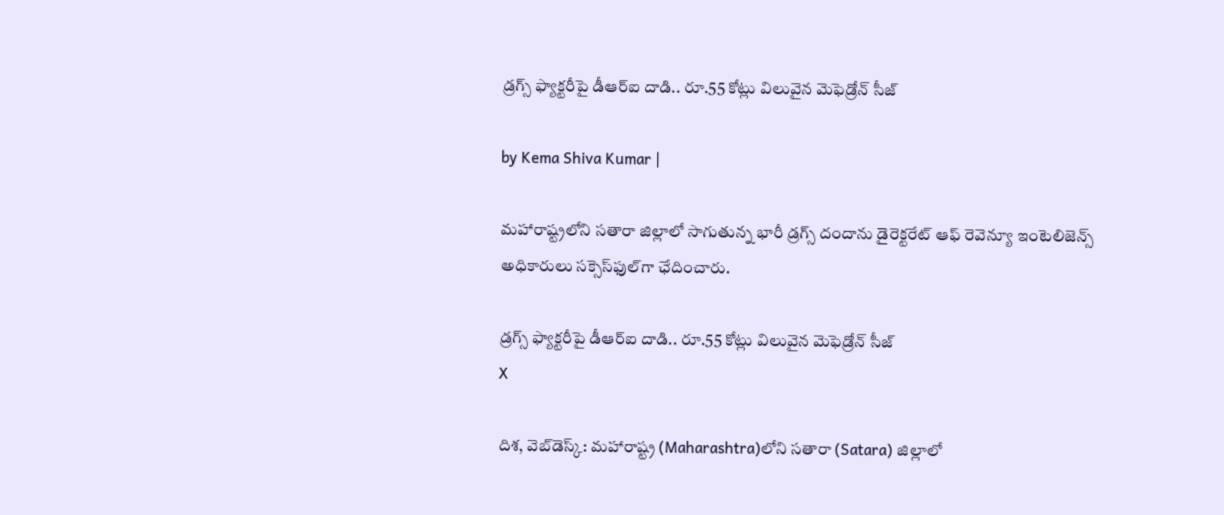డ్రగ్స్‌ ఫ్యాక్టరీపై డీఆర్‌ఐ దాడి.. రూ.55 కోట్లు విలువైన మెఫెడ్రోన్‌ సీజ్

by Kema Shiva Kumar |

మహారాష్ట్రలోని సతారా జిల్లాలో సాగుతున్న భారీ డ్రగ్స్ దందాను డైరెక్టరేట్ ఆఫ్ రెవెన్యూ ఇంటెలిజెన్స్ అధికారులు సక్సెస్‌ఫుల్‌గా ఛేదించారు.

డ్రగ్స్‌ ఫ్యాక్టరీపై డీఆర్‌ఐ దాడి.. రూ.55 కోట్లు విలువైన మెఫెడ్రోన్‌ సీజ్
X

దిశ, వెబ్‌డెస్క్: మహారాష్ట్ర (Maharashtra)లోని సతారా (Satara) జిల్లాలో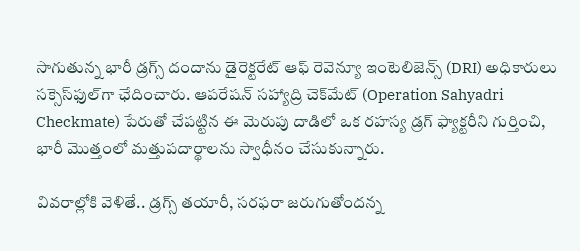సాగుతున్న భారీ డ్రగ్స్ దందాను డైరెక్టరేట్ ఆఫ్ రెవెన్యూ ఇంటెలిజెన్స్ (DRI) అధికారులు సక్సెస్‌ఫుల్‌గా ఛేదించారు. ఆపరేషన్ సహ్యాద్రి చెక్‌మేట్ (Operation Sahyadri Checkmate) పేరుతో చేపట్టిన ఈ మెరుపు దాడిలో ఒక రహస్య డ్రగ్ ఫ్యాక్టరీని గుర్తించి, భారీ మొత్తంలో మత్తుపదార్థాలను స్వాధీనం చేసుకున్నారు.

వివరాల్లోకి వెళితే.. డ్రగ్స్ తయారీ, సరఫరా జరుగుతోందన్న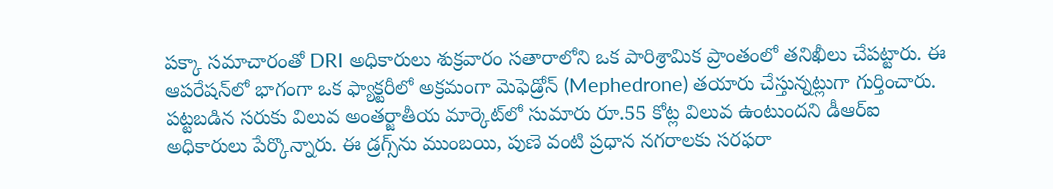పక్కా సమాచారంతో DRI అధికారులు శుక్రవారం సతారాలోని ఒక పారిశ్రామిక ప్రాంతంలో తనిఖీలు చేపట్టారు. ఈ ఆపరేషన్‌లో భాగంగా ఒక ఫ్యాక్టరీలో అక్రమంగా మెఫెడ్రోన్ (Mephedrone) తయారు చేస్తున్నట్లుగా గుర్తించారు. పట్టబడిన సరుకు విలువ అంతర్జాతీయ మార్కెట్‌లో సుమారు రూ.55 కోట్ల విలువ ఉంటుందని డీఆర్ఐ అధికారులు పేర్కొన్నారు. ఈ డ్రగ్స్‌ను ముంబయి, పుణె వంటి ప్రధాన నగరాలకు సరఫరా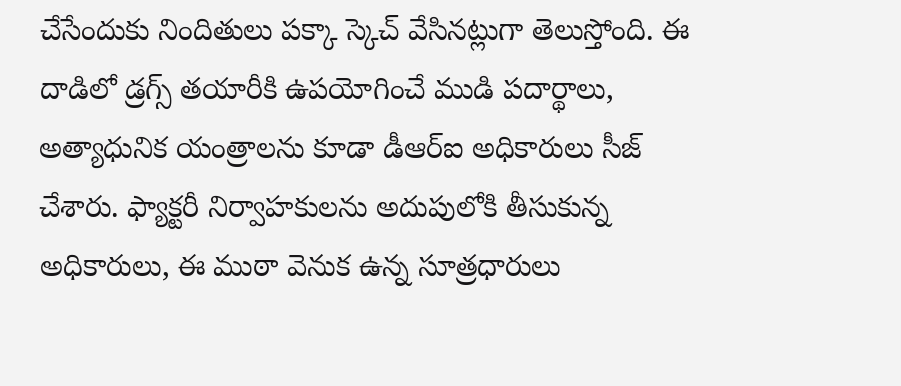చేసేందుకు నిందితులు పక్కా స్కెచ్ వేసినట్లుగా తెలుస్తోంది. ఈ దాడిలో డ్రగ్స్ తయారీకి ఉపయోగించే ముడి పదార్థాలు, అత్యాధునిక యంత్రాలను కూడా డీఆర్ఐ అధికారులు సీజ్ చేశారు. ఫ్యాక్టరీ నిర్వాహకులను అదుపులోకి తీసుకున్న అధికారులు, ఈ ముఠా వెనుక ఉన్న సూత్రధారులు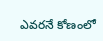ఎవరనే కోణంలో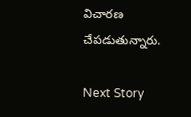విచారణ చేపడుతున్నారు.

Next Story